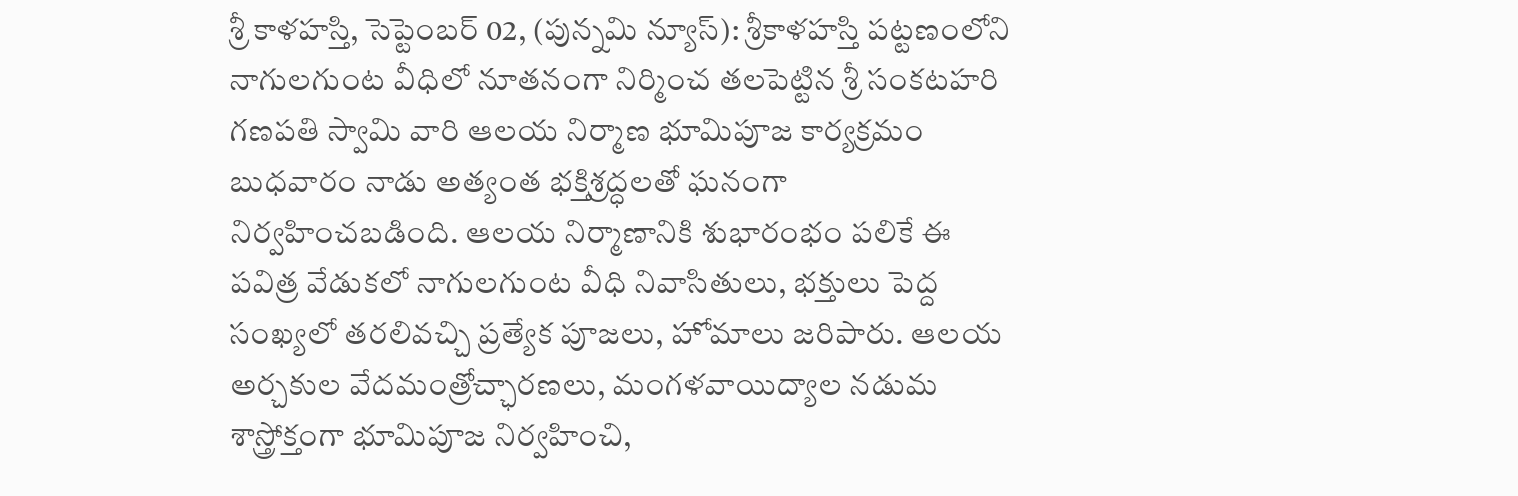శ్రీ కాళహస్తి, సెప్టెంబర్ 02, (పున్నమి న్యూస్): శ్రీకాళహస్తి పట్టణంలోని నాగులగుంట వీధిలో నూతనంగా నిర్మించ తలపెట్టిన శ్రీ సంకటహరి గణపతి స్వామి వారి ఆలయ నిర్మాణ భూమిపూజ కార్యక్రమం బుధవారం నాడు అత్యంత భక్తిశ్రద్ధలతో ఘనంగా నిర్వహించబడింది. ఆలయ నిర్మాణానికి శుభారంభం పలికే ఈ పవిత్ర వేడుకలో నాగులగుంట వీధి నివాసితులు, భక్తులు పెద్ద సంఖ్యలో తరలివచ్చి ప్రత్యేక పూజలు, హోమాలు జరిపారు. ఆలయ అర్చకుల వేదమంత్రోచ్ఛారణలు, మంగళవాయిద్యాల నడుమ శాస్త్రోక్తంగా భూమిపూజ నిర్వహించి,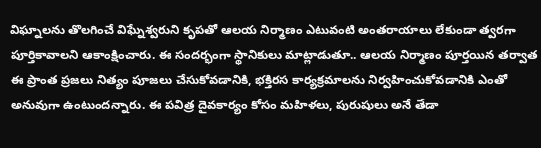విఘ్నాలను తొలగించే విఘ్నేశ్వరుని కృపతో ఆలయ నిర్మాణం ఎటువంటి అంతరాయాలు లేకుండా త్వరగా పూర్తికావాలని ఆకాంక్షించారు. ఈ సందర్భంగా స్థానికులు మాట్లాడుతూ.. ఆలయ నిర్మాణం పూర్తయిన తర్వాత ఈ ప్రాంత ప్రజలు నిత్యం పూజలు చేసుకోవడానికి, భక్తిరస కార్యక్రమాలను నిర్వహించుకోవడానికి ఎంతో అనువుగా ఉంటుందన్నారు. ఈ పవిత్ర దైవకార్యం కోసం మహిళలు, పురుషులు అనే తేడా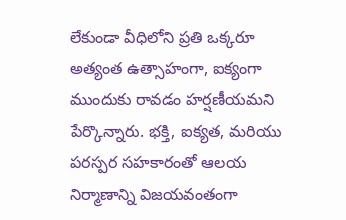లేకుండా వీధిలోని ప్రతి ఒక్కరూ అత్యంత ఉత్సాహంగా, ఐక్యంగా ముందుకు రావడం హర్షణీయమని పేర్కొన్నారు. భక్తి, ఐక్యత, మరియు పరస్పర సహకారంతో ఆలయ నిర్మాణాన్ని విజయవంతంగా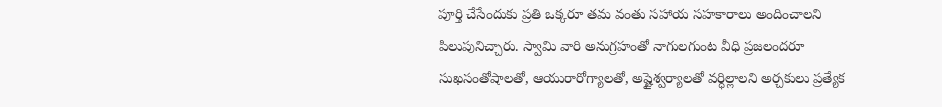పూర్తి చేసేందుకు ప్రతి ఒక్కరూ తమ వంతు సహాయ సహకారాలు అందించాలని పిలుపునిచ్చారు. స్వామి వారి అనుగ్రహంతో నాగులగుంట వీధి ప్రజలందరూ సుఖసంతోషాలతో, ఆయురారోగ్యాలతో, అష్టైశ్వర్యాలతో వర్ధిల్లాలని అర్చకులు ప్రత్యేక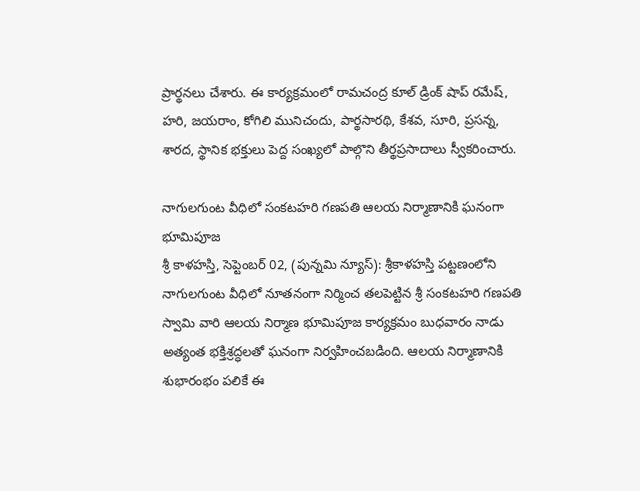ప్రార్థనలు చేశారు. ఈ కార్యక్రమంలో రామచంద్ర కూల్ డ్రింక్ షాప్ రమేష్, హరి, జయరాం, కోగిలి మునిచందు, పార్థసారథి, కేశవ, సూరి, ప్రసన్న, శారద, స్థానిక భక్తులు పెద్ద సంఖ్యలో పాల్గొని తీర్థప్రసాదాలు స్వీకరించారు.

నాగులగుంట వీధిలో సంకటహరి గణపతి ఆలయ నిర్మాణానికి ఘనంగా భూమిపూజ
శ్రీ కాళహస్తి, సెప్టెంబర్ 02, (పున్నమి న్యూస్): శ్రీకాళహస్తి పట్టణంలోని నాగులగుంట వీధిలో నూతనంగా నిర్మించ తలపెట్టిన శ్రీ సంకటహరి గణపతి స్వామి వారి ఆలయ నిర్మాణ భూమిపూజ కార్యక్రమం బుధవారం నాడు అత్యంత భక్తిశ్రద్ధలతో ఘనంగా నిర్వహించబడింది. ఆలయ నిర్మాణానికి శుభారంభం పలికే ఈ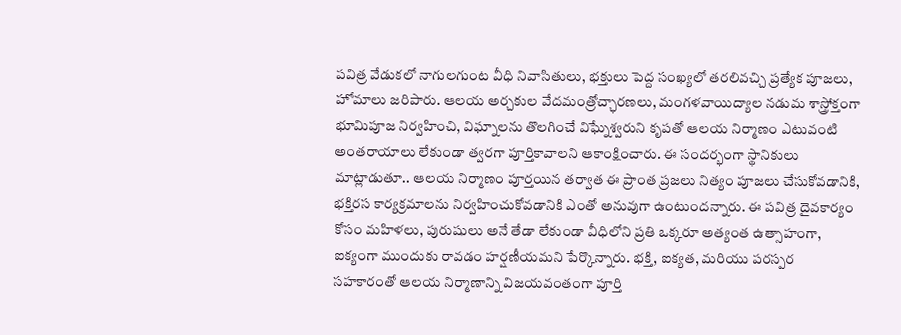పవిత్ర వేడుకలో నాగులగుంట వీధి నివాసితులు, భక్తులు పెద్ద సంఖ్యలో తరలివచ్చి ప్రత్యేక పూజలు, హోమాలు జరిపారు. ఆలయ అర్చకుల వేదమంత్రోచ్ఛారణలు, మంగళవాయిద్యాల నడుమ శాస్త్రోక్తంగా భూమిపూజ నిర్వహించి, విఘ్నాలను తొలగించే విఘ్నేశ్వరుని కృపతో ఆలయ నిర్మాణం ఎటువంటి అంతరాయాలు లేకుండా త్వరగా పూర్తికావాలని ఆకాంక్షించారు. ఈ సందర్భంగా స్థానికులు మాట్లాడుతూ.. ఆలయ నిర్మాణం పూర్తయిన తర్వాత ఈ ప్రాంత ప్రజలు నిత్యం పూజలు చేసుకోవడానికి, భక్తిరస కార్యక్రమాలను నిర్వహించుకోవడానికి ఎంతో అనువుగా ఉంటుందన్నారు. ఈ పవిత్ర దైవకార్యం కోసం మహిళలు, పురుషులు అనే తేడా లేకుండా వీధిలోని ప్రతి ఒక్కరూ అత్యంత ఉత్సాహంగా, ఐక్యంగా ముందుకు రావడం హర్షణీయమని పేర్కొన్నారు. భక్తి, ఐక్యత, మరియు పరస్పర సహకారంతో ఆలయ నిర్మాణాన్ని విజయవంతంగా పూర్తి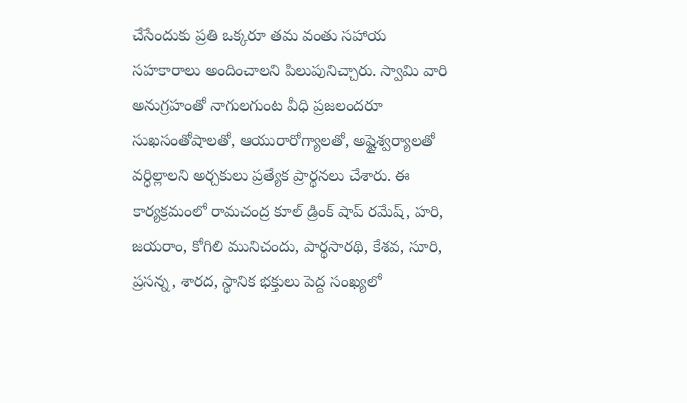చేసేందుకు ప్రతి ఒక్కరూ తమ వంతు సహాయ సహకారాలు అందించాలని పిలుపునిచ్చారు. స్వామి వారి అనుగ్రహంతో నాగులగుంట వీధి ప్రజలందరూ సుఖసంతోషాలతో, ఆయురారోగ్యాలతో, అష్టైశ్వర్యాలతో వర్ధిల్లాలని అర్చకులు ప్రత్యేక ప్రార్థనలు చేశారు. ఈ కార్యక్రమంలో రామచంద్ర కూల్ డ్రింక్ షాప్ రమేష్, హరి, జయరాం, కోగిలి మునిచందు, పార్థసారథి, కేశవ, సూరి, ప్రసన్న, శారద, స్థానిక భక్తులు పెద్ద సంఖ్యలో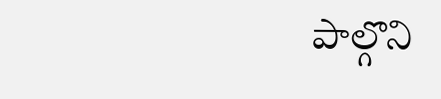పాల్గొని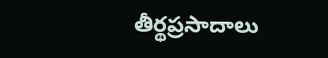తీర్థప్రసాదాలు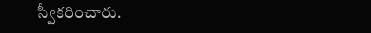స్వీకరించారు.